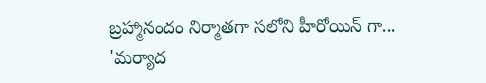బ్రహ్మానందం నిర్మాతగా సలోని హీరోయిన్ గా...
'మర్యాద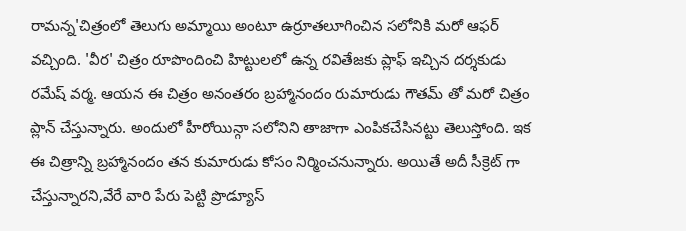రామన్న'చిత్రంలో తెలుగు అమ్మాయి అంటూ ఉర్రూతలూగించిన సలోనికి మరో ఆఫర్ వచ్చింది. 'వీర' చిత్రం రూపొందించి హిట్టులలో ఉన్న రవితేజకు ప్లాఫ్ ఇచ్చిన దర్శకుడు రమేష్ వర్మ. ఆయన ఈ చిత్రం అనంతరం బ్రహ్మానందం రుమారుడు గౌతమ్ తో మరో చిత్రం ప్లాన్ చేస్తున్నారు. అందులో హీరోయిన్గా సలోనిని తాజాగా ఎంపికచేసినట్టు తెలుస్తోంది. ఇక ఈ చిత్రాన్ని బ్రహ్మానందం తన కుమారుడు కోసం నిర్మించనున్నారు. అయితే అదీ సీక్రెట్ గా చేస్తున్నారని,వేరే వారి పేరు పెట్టి ప్రొడ్యూస్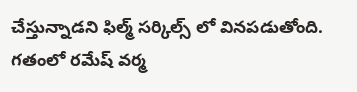చేస్తున్నాడని ఫిల్మ్ సర్కిల్స్ లో వినపడుతోంది.
గతంలో రమేష్ వర్మ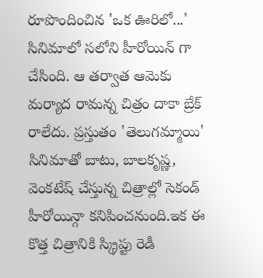రూపొందించిన 'ఒక ఊరిలో...' సినిమాలో సలోని హీరోయిన్ గా చేసింది. ఆ తర్వాత ఆమెకు మర్యాద రామన్న చిత్రం దాకా బ్రేక్ రాలేదు. ప్రస్తుతం 'తెలుగమ్మాయి' సినిమాతో బాటు, బాలకృష్ణ, వెంకటేష్ చేస్తున్న చిత్రాల్లో సెకండ్ హీరోయిన్గా కనిపించనుంది.ఇక ఈ కొత్త చిత్రానికి స్క్రిప్టు రెడీ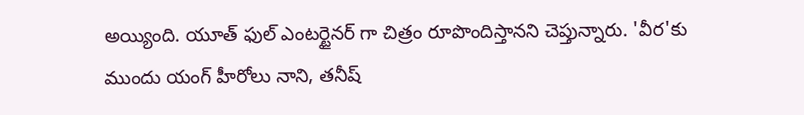అయ్యింది. యూత్ ఫుల్ ఎంటర్టైనర్ గా చిత్రం రూపొందిస్తానని చెప్తున్నారు. 'వీర'కు ముందు యంగ్ హీరోలు నాని, తనీష్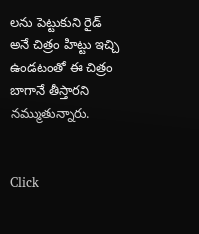లను పెట్టుకుని రైడ్ అనే చిత్రం హిట్టు ఇచ్చి ఉండటంతో ఈ చిత్రం బాగానే తీస్తారని నమ్ముతున్నారు.


Click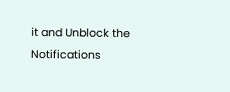it and Unblock the Notifications